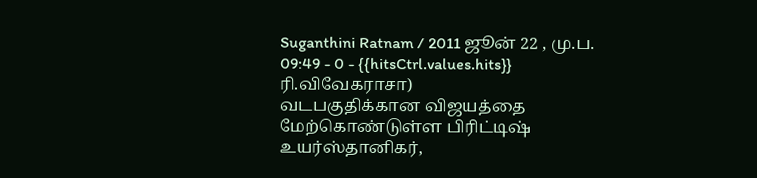Suganthini Ratnam / 2011 ஜூன் 22 , மு.ப. 09:49 - 0 - {{hitsCtrl.values.hits}}
ரி.விவேகராசா)
வடபகுதிக்கான விஜயத்தை மேற்கொண்டுள்ள பிரிட்டிஷ் உயர்ஸ்தானிகர்,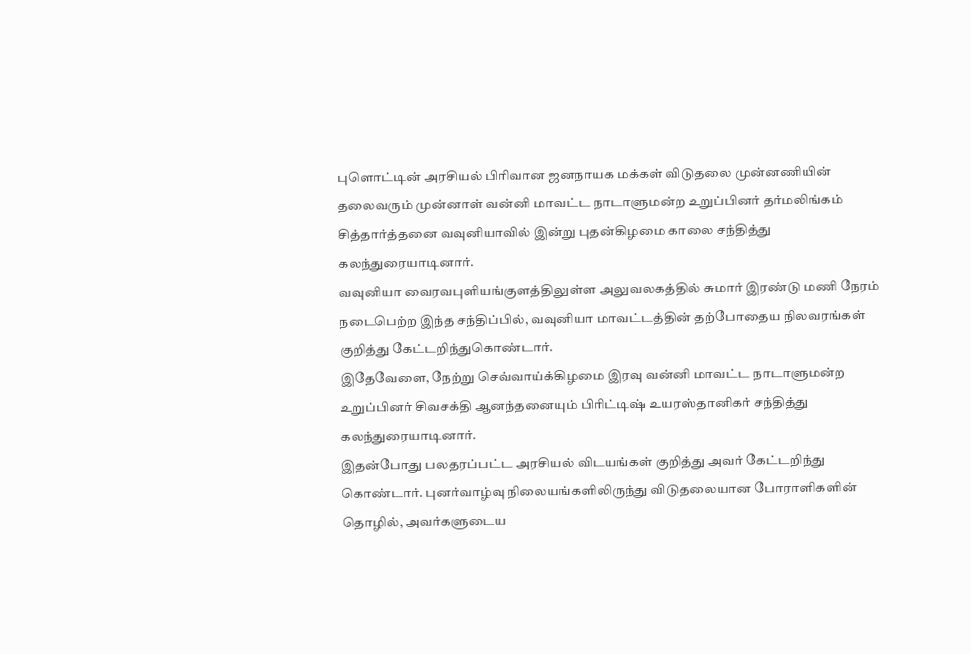புளொட்டின் அரசியல் பிரிவான ஜனநாயக மக்கள் விடுதலை முன்னணியின் தலைவரும் முன்னாள் வன்னி மாவட்ட நாடாளுமன்ற உறுப்பினர் தர்மலிங்கம் சித்தார்த்தனை வவுனியாவில் இன்று புதன்கிழமை காலை சந்தித்து கலந்துரையாடினார்.
வவுனியா வைரவபுளியங்குளத்திலுள்ள அலுவலகத்தில் சுமார் இரண்டு மணி நேரம் நடைபெற்ற இந்த சந்திப்பில், வவுனியா மாவட்டத்தின் தற்போதைய நிலவரங்கள் குறித்து கேட்டறிந்துகொண்டார்.
இதேவேளை, நேற்று செவ்வாய்க்கிழமை இரவு வன்னி மாவட்ட நாடாளுமன்ற உறுப்பினர் சிவசக்தி ஆனந்தனையும் பிரிட்டிஷ் உயரஸ்தானிகர் சந்தித்து கலந்துரையாடினார்.
இதன்போது பலதரப்பட்ட அரசியல் விடயங்கள் குறித்து அவர் கேட்டறிந்து கொண்டார். புனர்வாழ்வு நிலையங்களிலிருந்து விடுதலையான போராளிகளின் தொழில், அவர்களுடைய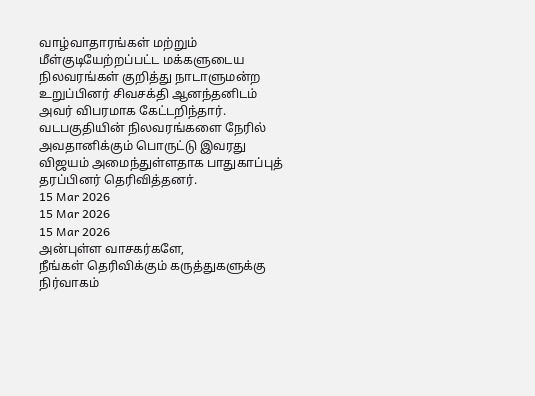வாழ்வாதாரங்கள் மற்றும் மீள்குடியேற்றப்பட்ட மக்களுடைய நிலவரங்கள் குறித்து நாடாளுமன்ற உறுப்பினர் சிவசக்தி ஆனந்தனிடம் அவர் விபரமாக கேட்டறிந்தார்.
வடபகுதியின் நிலவரங்களை நேரில் அவதானிக்கும் பொருட்டு இவரது விஜயம் அமைந்துள்ளதாக பாதுகாப்புத் தரப்பினர் தெரிவித்தனர்.
15 Mar 2026
15 Mar 2026
15 Mar 2026
அன்புள்ள வாசகர்களே,
நீங்கள் தெரிவிக்கும் கருத்துகளுக்கு நிர்வாகம்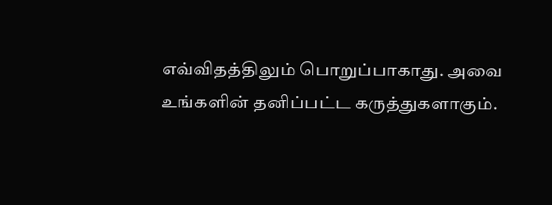எவ்விதத்திலும் பொறுப்பாகாது. அவை உங்களின் தனிப்பட்ட கருத்துகளாகும்.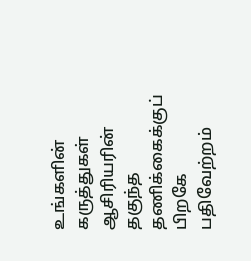உங்களின் கருத்துகள் ஆசிரியரின் தகுந்த தணிக்கைக்குப் பிறகே பதிவேற்றம்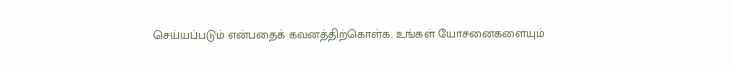செய்யப்படும் என்பதைக் கவனத்திற்கொள்க. உங்கள் யோசனைகளையும்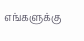எங்களுக்கு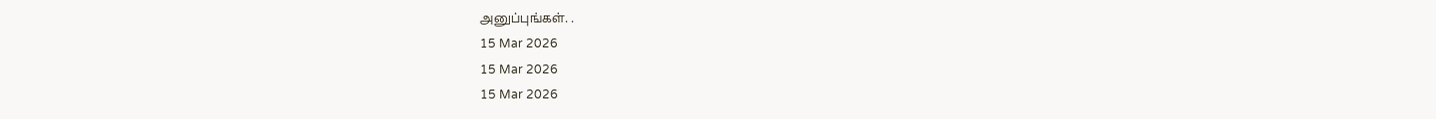அனுப்புங்கள். .
15 Mar 2026
15 Mar 2026
15 Mar 2026